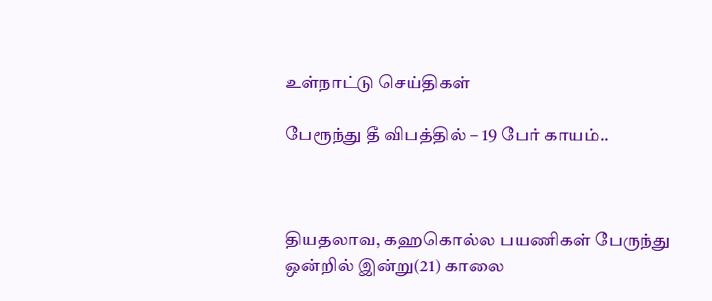உள்நாட்டு செய்திகள்

பேரூந்து தீ விபத்தில் – 19 பேர் காயம்..



தியதலாவ, கஹகொல்ல பயணிகள் பேருந்து ஒன்றில் இன்று(21) காலை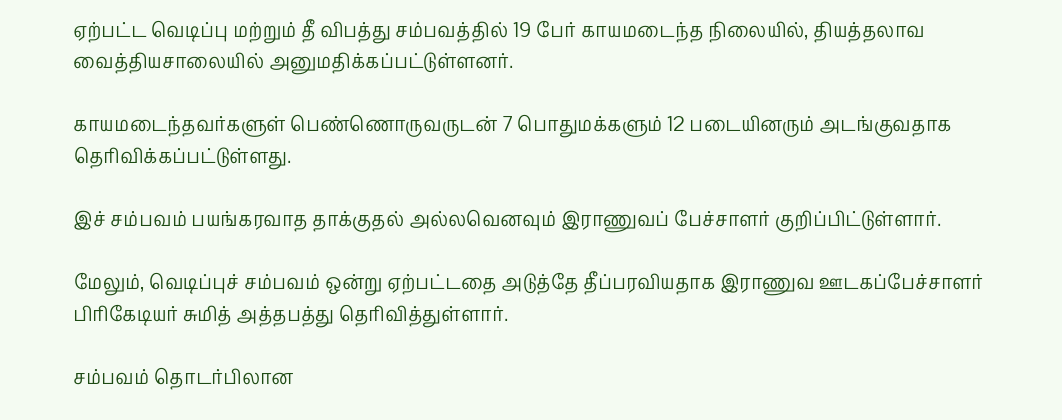ஏற்பட்ட வெடிப்பு மற்றும் தீ விபத்து சம்பவத்தில் 19 பேர் காயமடைந்த நிலையில், தியத்தலாவ வைத்தியசாலையில் அனுமதிக்கப்பட்டுள்ளனர்.

காயமடைந்தவர்களுள் பெண்ணொருவருடன் 7 பொதுமக்களும் 12 படையினரும் அடங்குவதாக தெரிவிக்கப்பட்டுள்ளது.

இச் சம்பவம் பயங்கரவாத தாக்குதல் அல்லவெனவும் இராணுவப் பேச்சாளர் குறிப்பிட்டுள்ளார்.

மேலும், வெடிப்புச் சம்பவம் ஒன்று ஏற்பட்டதை அடுத்தே தீப்பரவியதாக இராணுவ ஊடகப்பேச்சாளர் பிரிகேடியர் சுமித் அத்தபத்து தெரிவித்துள்ளார்.

சம்பவம் தொடர்பிலான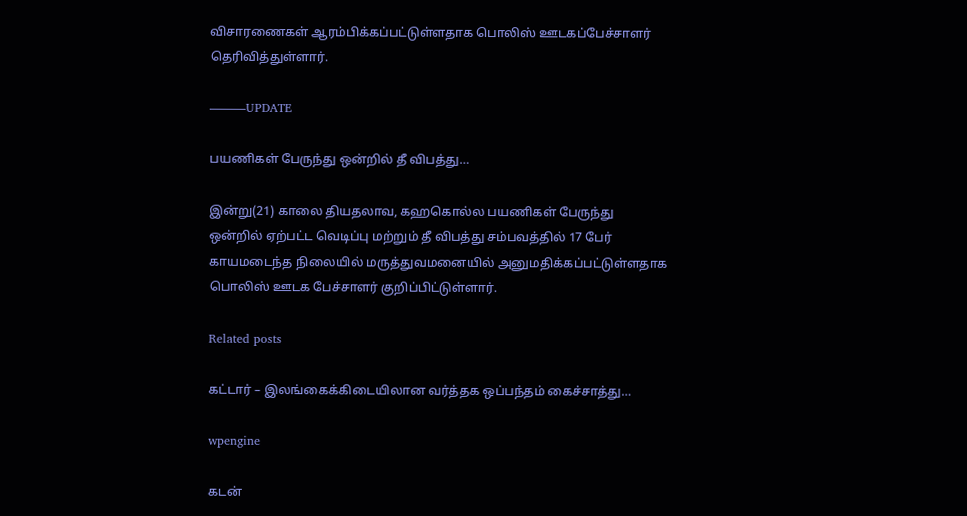விசாரணைகள் ஆரம்பிக்கப்பட்டுள்ளதாக பொலிஸ் ஊடகப்பேச்சாளர் தெரிவித்துள்ளார்.

———UPDATE

பயணிகள் பேருந்து ஒன்றில் தீ விபத்து…

இன்று(21) காலை தியதலாவ, கஹகொல்ல பயணிகள் பேருந்து ஒன்றில் ஏற்பட்ட வெடிப்பு மற்றும் தீ விபத்து சம்பவத்தில் 17 பேர் காயமடைந்த நிலையில் மருத்துவமனையில் அனுமதிக்கப்பட்டுள்ளதாக பொலிஸ் ஊடக பேச்சாளர் குறிப்பிட்டுள்ளார்.

Related posts

கட்டார் – இலங்கைக்கிடையிலான வர்த்தக ஒப்பந்தம் கைச்சாத்து…

wpengine

கடன்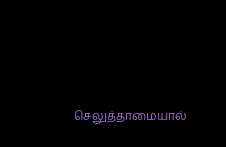செலுத்தாமையால்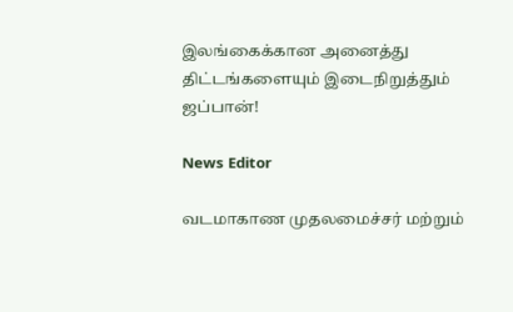இலங்கைக்கான அனைத்து திட்டங்களையும் இடைநிறுத்தும் ஜப்பான்!

News Editor

வடமாகாண முதலமைச்சர் மற்றும்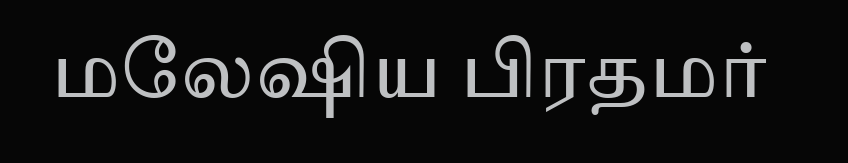மலேஷிய பிரதமர்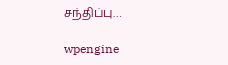சந்திப்பு…

wpengine